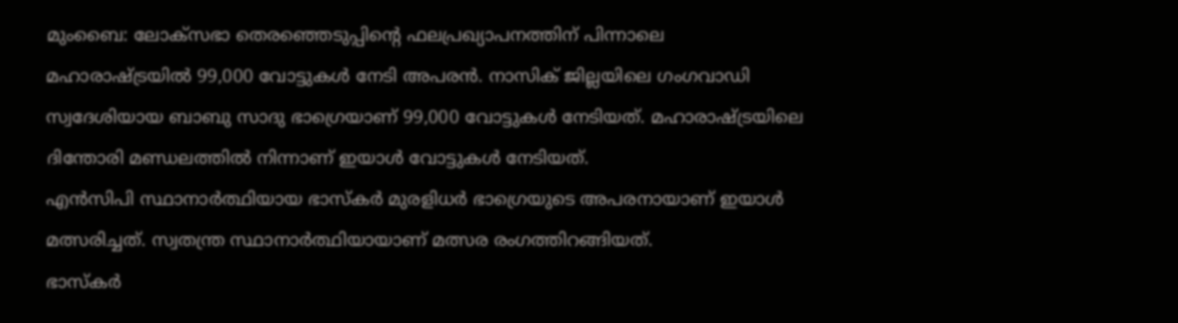മുംബൈ: ലോക്സഭാ തെരഞ്ഞെടുപ്പിന്റെ ഫലപ്രഖ്യാപനത്തിന് പിന്നാലെ മഹാരാഷ്ട്രയിൽ 99,000 വോട്ടുകൾ നേടി അപരൻ. നാസിക് ജില്ലയിലെ ഗംഗവാഡി സ്വദേശിയായ ബാബു സാദു ഭാഗ്രെയാണ് 99,000 വോട്ടുകൾ നേടിയത്. മഹാരാഷ്ട്രയിലെ ദിന്തോരി മണ്ഡലത്തിൽ നിന്നാണ് ഇയാൾ വോട്ടുകൾ നേടിയത്.
എൻസിപി സ്ഥാനാർത്ഥിയായ ഭാസ്കർ മുരളിധർ ഭാഗ്രെയുടെ അപരനായാണ് ഇയാൾ മത്സരിച്ചത്. സ്വതന്ത്ര സ്ഥാനാർത്ഥിയായാണ് മത്സര രംഗത്തിറങ്ങിയത്.
ഭാസ്കർ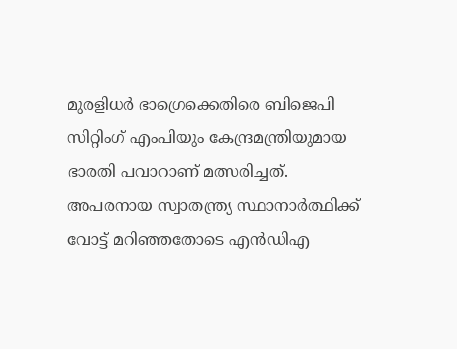മുരളിധർ ഭാഗ്രെക്കെതിരെ ബിജെപി സിറ്റിംഗ് എംപിയും കേന്ദ്രമന്ത്രിയുമായ ഭാരതി പവാറാണ് മത്സരിച്ചത്. അപരനായ സ്വാതന്ത്ര്യ സ്ഥാനാർത്ഥിക്ക് വോട്ട് മറിഞ്ഞതോടെ എൻഡിഎ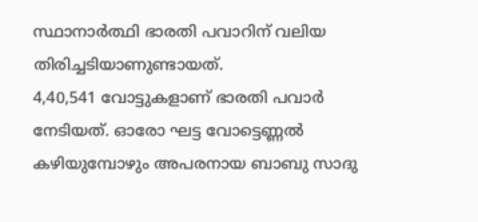സ്ഥാനാർത്ഥി ഭാരതി പവാറിന് വലിയ തിരിച്ചടിയാണുണ്ടായത്.
4,40,541 വോട്ടുകളാണ് ഭാരതി പവാർ നേടിയത്. ഓരോ ഘട്ട വോട്ടെണ്ണൽ കഴിയുമ്പോഴും അപരനായ ബാബു സാദു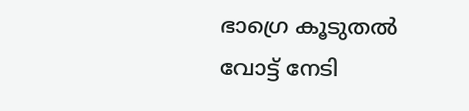ഭാഗ്രെ കൂടുതൽ വോട്ട് നേടി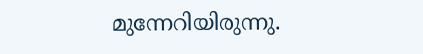മുന്നേറിയിരുന്നു.